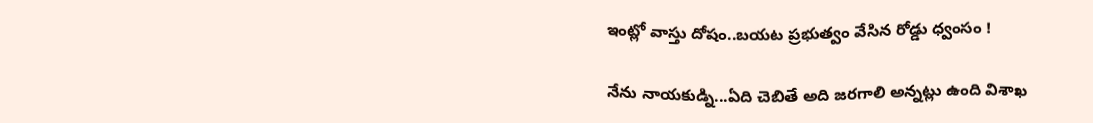ఇంట్లో వాస్తు దోషం..బయట ప్రభుత్వం వేసిన రోడ్డు ధ్వంసం !

నేను నాయకుడ్ని...ఏది చెబితే అది జరగాలి అన్నట్లు ఉంది విశాఖ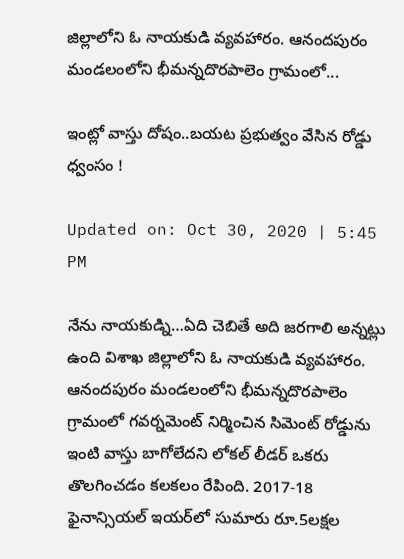జిల్లాలోని ఓ నాయకుడి వ్యవహారం. ఆనందపురం మండలంలోని భీమన్నదొరపాలెం గ్రామంలో...

ఇంట్లో వాస్తు దోషం..బయట ప్రభుత్వం వేసిన రోడ్డు ధ్వంసం !

Updated on: Oct 30, 2020 | 5:45 PM

నేను నాయకుడ్ని…ఏది చెబితే అది జరగాలి అన్నట్లు ఉంది విశాఖ జిల్లాలోని ఓ నాయకుడి వ్యవహారం. ఆనందపురం మండలంలోని భీమన్నదొరపాలెం గ్రామంలో గవర్నమెంట్ నిర్మించిన సిమెంట్‌ రోడ్డును ఇంటి వాస్తు బాగోలేదని లోకల్ లీడర్ ఒకరు తొలగించడం కలకలం రేపింది. 2017-18 ఫైనాన్సియల్ ఇయర్‌లో సుమారు రూ.5లక్షల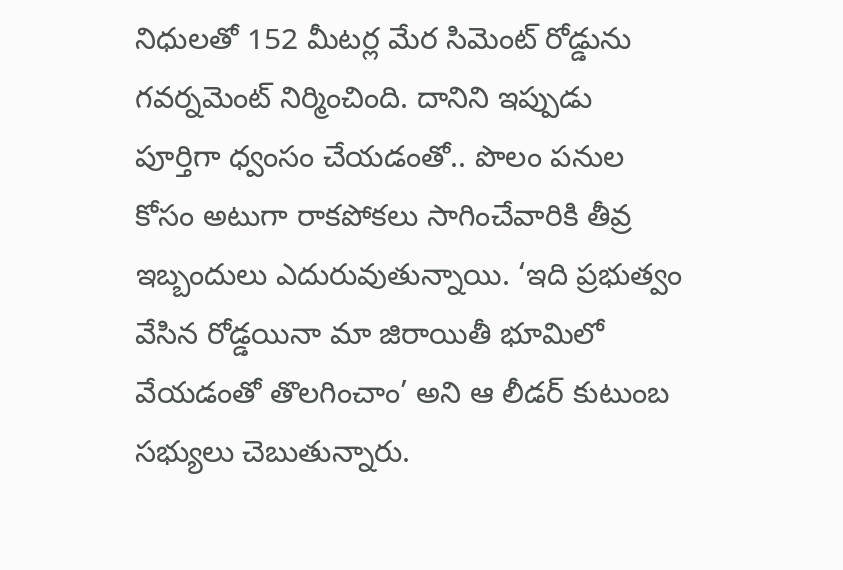నిధులతో 152 మీటర్ల మేర సిమెంట్‌ రోడ్డును గవర్నమెంట్ నిర్మించింది. దానిని ఇప్పుడు పూర్తిగా ధ్వంసం చేయడంతో.. పొలం పనుల కోసం అటుగా రాకపోకలు సాగించేవారికి తీవ్ర ఇబ్బందులు ఎదురువుతున్నాయి. ‘ఇది ప్రభుత్వం వేసిన రోడ్డయినా మా జిరాయితీ భూమిలో వేయడంతో తొలగించాం’ అని ఆ లీడర్ కుటుంబ సభ్యులు చెబుతున్నారు.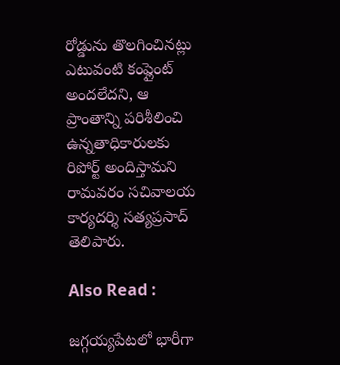రోడ్డును తొలగించినట్లు ఎటువంటి కంప్లైంట్ అందలేదని, ఆ ప్రాంతాన్ని పరిశీలించి ఉన్నతాధికారులకు రిపోర్ట్ అందిస్తామని రామవరం సచివాలయ కార్యదర్శి సత్యప్రసాద్‌ తెలిపారు.

Also Read :

జగ్గయ్యపేటలో భారీగా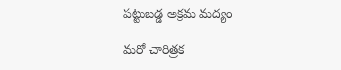పట్టుబడ్డ అక్రమ మద్యం

మరో చారిత్రక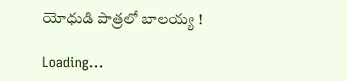యోధుడి పాత్రలో బాలయ్య !

Loading...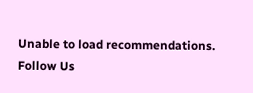Unable to load recommendations.
Follow Us